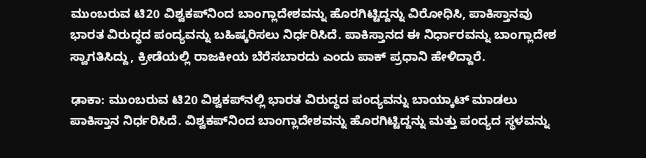ಮುಂಬರುವ ಟಿ20 ವಿಶ್ವಕಪ್‌ನಿಂದ ಬಾಂಗ್ಲಾದೇಶವನ್ನು ಹೊರಗಿಟ್ಟಿದ್ದನ್ನು ವಿರೋಧಿಸಿ, ಪಾಕಿಸ್ತಾನವು ಭಾರತ ವಿರುದ್ಧದ ಪಂದ್ಯವನ್ನು ಬಹಿಷ್ಕರಿಸಲು ನಿರ್ಧರಿಸಿದೆ. ಪಾಕಿಸ್ತಾನದ ಈ ನಿರ್ಧಾರವನ್ನು ಬಾಂಗ್ಲಾದೇಶ ಸ್ವಾಗತಿಸಿದ್ದು, ಕ್ರೀಡೆಯಲ್ಲಿ ರಾಜಕೀಯ ಬೆರೆಸಬಾರದು ಎಂದು ಪಾಕ್ ಪ್ರಧಾನಿ ಹೇಳಿದ್ದಾರೆ.

ಢಾಕಾ: ಮುಂಬರುವ ಟಿ20 ವಿಶ್ವಕಪ್‌ನಲ್ಲಿ ಭಾರತ ವಿರುದ್ಧದ ಪಂದ್ಯವನ್ನು ಬಾಯ್ಕಾಟ್ ಮಾಡಲು ಪಾಕಿಸ್ತಾನ ನಿರ್ಧರಿಸಿದೆ. ವಿಶ್ವಕಪ್‌ನಿಂದ ಬಾಂಗ್ಲಾದೇಶವನ್ನು ಹೊರಗಿಟ್ಟಿದ್ದನ್ನು ಮತ್ತು ಪಂದ್ಯದ ಸ್ಥಳವನ್ನು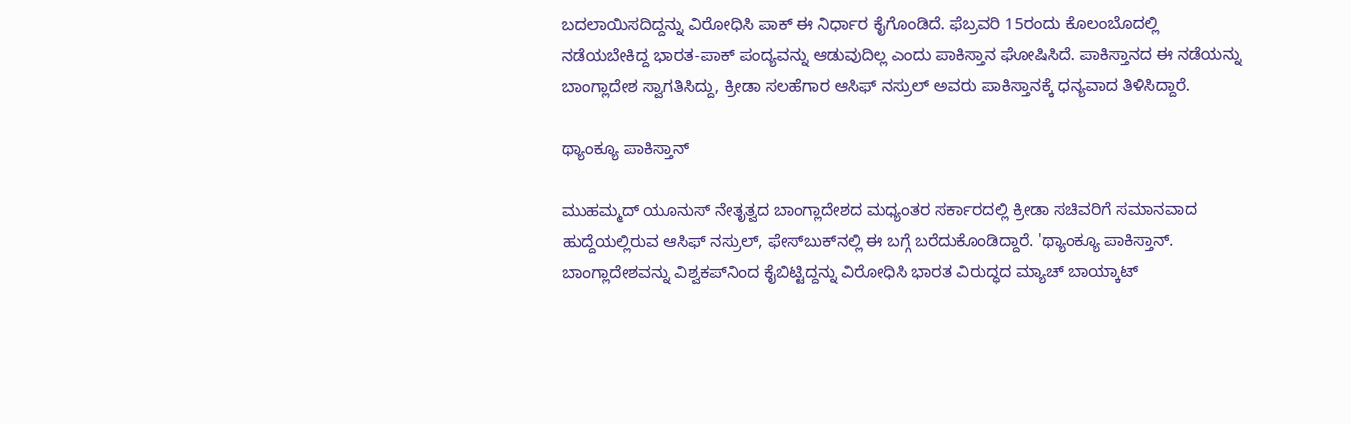ಬದಲಾಯಿಸದಿದ್ದನ್ನು ವಿರೋಧಿಸಿ ಪಾಕ್ ಈ ನಿರ್ಧಾರ ಕೈಗೊಂಡಿದೆ. ಫೆಬ್ರವರಿ 15ರಂದು ಕೊಲಂಬೊದಲ್ಲಿ ನಡೆಯಬೇಕಿದ್ದ ಭಾರತ-ಪಾಕ್ ಪಂದ್ಯವನ್ನು ಆಡುವುದಿಲ್ಲ ಎಂದು ಪಾಕಿಸ್ತಾನ ಘೋಷಿಸಿದೆ. ಪಾಕಿಸ್ತಾನದ ಈ ನಡೆಯನ್ನು ಬಾಂಗ್ಲಾದೇಶ ಸ್ವಾಗತಿಸಿದ್ದು, ಕ್ರೀಡಾ ಸಲಹೆಗಾರ ಆಸಿಫ್ ನಸ್ರುಲ್ ಅವರು ಪಾಕಿಸ್ತಾನಕ್ಕೆ ಧನ್ಯವಾದ ತಿಳಿಸಿದ್ದಾರೆ.

ಥ್ಯಾಂಕ್ಯೂ ಪಾಕಿಸ್ತಾನ್

ಮುಹಮ್ಮದ್ ಯೂನುಸ್ ನೇತೃತ್ವದ ಬಾಂಗ್ಲಾದೇಶದ ಮಧ್ಯಂತರ ಸರ್ಕಾರದಲ್ಲಿ ಕ್ರೀಡಾ ಸಚಿವರಿಗೆ ಸಮಾನವಾದ ಹುದ್ದೆಯಲ್ಲಿರುವ ಆಸಿಫ್ ನಸ್ರುಲ್, ಫೇಸ್‌ಬುಕ್‌ನಲ್ಲಿ ಈ ಬಗ್ಗೆ ಬರೆದುಕೊಂಡಿದ್ದಾರೆ. 'ಥ್ಯಾಂಕ್ಯೂ ಪಾಕಿಸ್ತಾನ್. ಬಾಂಗ್ಲಾದೇಶವನ್ನು ವಿಶ್ವಕಪ್‌ನಿಂದ ಕೈಬಿಟ್ಟಿದ್ದನ್ನು ವಿರೋಧಿಸಿ ಭಾರತ ವಿರುದ್ಧದ ಮ್ಯಾಚ್ ಬಾಯ್ಕಾಟ್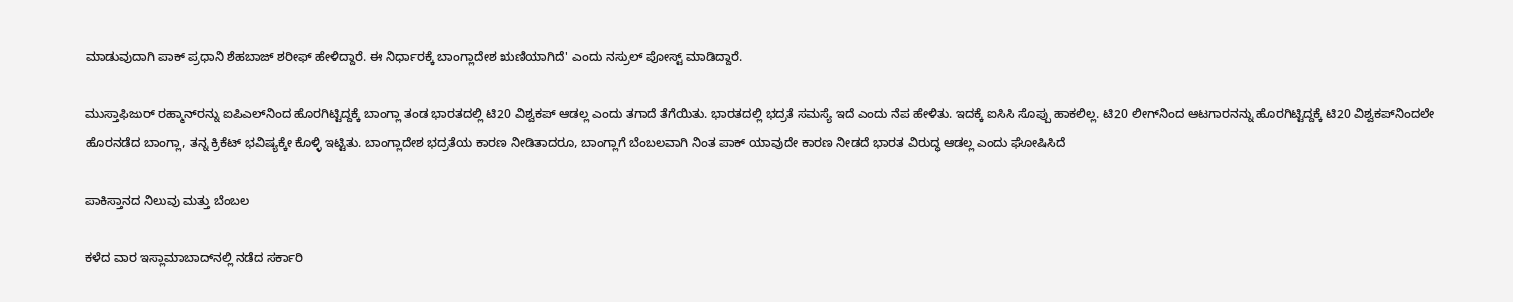ಮಾಡುವುದಾಗಿ ಪಾಕ್ ಪ್ರಧಾನಿ ಶೆಹಬಾಜ್ ಶರೀಫ್ ಹೇಳಿದ್ದಾರೆ. ಈ ನಿರ್ಧಾರಕ್ಕೆ ಬಾಂಗ್ಲಾದೇಶ ಋಣಿಯಾಗಿದೆ' ಎಂದು ನಸ್ರುಲ್ ಪೋಸ್ಟ್ ಮಾಡಿದ್ದಾರೆ.

ಮುಸ್ತಾಫಿಜುರ್‌ ರಹ್ಮಾನ್‌ರನ್ನು ಐಪಿಎಲ್‌ನಿಂದ ಹೊರಗಿಟ್ಟಿದ್ದಕ್ಕೆ ಬಾಂಗ್ಲಾ ತಂಡ ಭಾರತದಲ್ಲಿ ಟಿ20 ವಿಶ್ವಕಪ್‌ ಆಡಲ್ಲ ಎಂದು ತಗಾದೆ ತೆಗೆಯಿತು. ಭಾರತದಲ್ಲಿ ಭದ್ರತೆ ಸಮಸ್ಯೆ ಇದೆ ಎಂದು ನೆಪ ಹೇಳಿತು. ಇದಕ್ಕೆ ಐಸಿಸಿ ಸೊಪ್ಪು ಹಾಕಲಿಲ್ಲ. ಟಿ20 ಲೀಗ್‌ನಿಂದ ಆಟಗಾರನನ್ನು ಹೊರಗಿಟ್ಟಿದ್ದಕ್ಕೆ ಟಿ20 ವಿಶ್ವಕಪ್‌ನಿಂದಲೇ ಹೊರನಡೆದ ಬಾಂಗ್ಲಾ, ತನ್ನ ಕ್ರಿಕೆಟ್‌ ಭವಿಷ್ಯಕ್ಕೇ ಕೊಳ್ಳಿ ಇಟ್ಟಿತು. ಬಾಂಗ್ಲಾದೇಶ ಭದ್ರತೆಯ ಕಾರಣ ನೀಡಿತಾದರೂ, ಬಾಂಗ್ಲಾಗೆ ಬೆಂಬಲವಾಗಿ ನಿಂತ ಪಾಕ್ ಯಾವುದೇ ಕಾರಣ ನೀಡದೆ ಭಾರತ ವಿರುದ್ಧ ಆಡಲ್ಲ ಎಂದು ಘೋಷಿಸಿದೆ

ಪಾಕಿಸ್ತಾನದ ನಿಲುವು ಮತ್ತು ಬೆಂಬಲ

ಕಳೆದ ವಾರ ಇಸ್ಲಾಮಾಬಾದ್‌ನಲ್ಲಿ ನಡೆದ ಸರ್ಕಾರಿ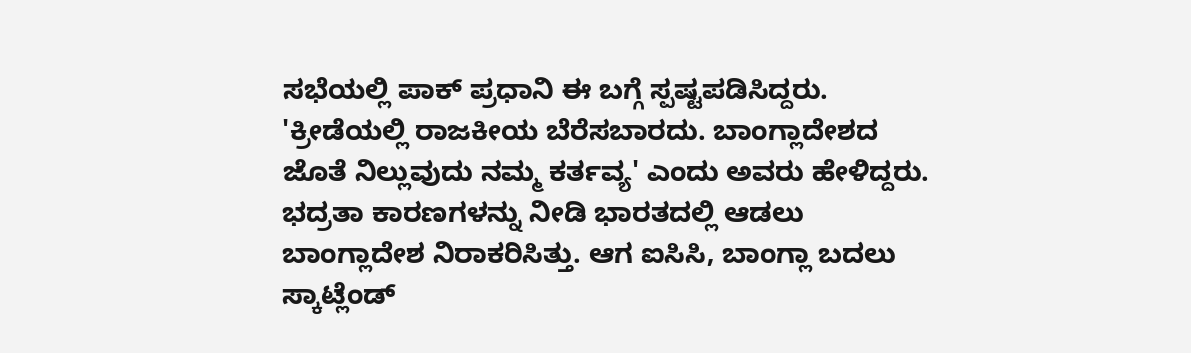ಸಭೆಯಲ್ಲಿ ಪಾಕ್ ಪ್ರಧಾನಿ ಈ ಬಗ್ಗೆ ಸ್ಪಷ್ಟಪಡಿಸಿದ್ದರು. 'ಕ್ರೀಡೆಯಲ್ಲಿ ರಾಜಕೀಯ ಬೆರೆಸಬಾರದು. ಬಾಂಗ್ಲಾದೇಶದ ಜೊತೆ ನಿಲ್ಲುವುದು ನಮ್ಮ ಕರ್ತವ್ಯ' ಎಂದು ಅವರು ಹೇಳಿದ್ದರು. ಭದ್ರತಾ ಕಾರಣಗಳನ್ನು ನೀಡಿ ಭಾರತದಲ್ಲಿ ಆಡಲು ಬಾಂಗ್ಲಾದೇಶ ನಿರಾಕರಿಸಿತ್ತು. ಆಗ ಐಸಿಸಿ, ಬಾಂಗ್ಲಾ ಬದಲು ಸ್ಕಾಟ್ಲೆಂಡ್‌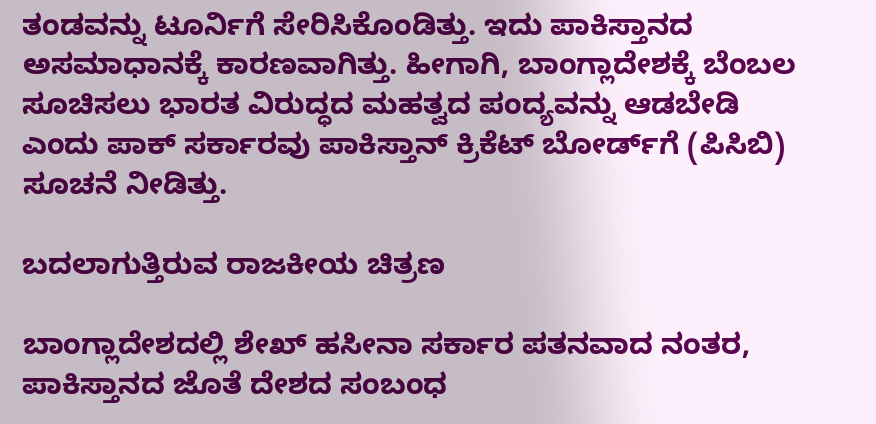ತಂಡವನ್ನು ಟೂರ್ನಿಗೆ ಸೇರಿಸಿಕೊಂಡಿತ್ತು. ಇದು ಪಾಕಿಸ್ತಾನದ ಅಸಮಾಧಾನಕ್ಕೆ ಕಾರಣವಾಗಿತ್ತು. ಹೀಗಾಗಿ, ಬಾಂಗ್ಲಾದೇಶಕ್ಕೆ ಬೆಂಬಲ ಸೂಚಿಸಲು ಭಾರತ ವಿರುದ್ಧದ ಮಹತ್ವದ ಪಂದ್ಯವನ್ನು ಆಡಬೇಡಿ ಎಂದು ಪಾಕ್ ಸರ್ಕಾರವು ಪಾಕಿಸ್ತಾನ್ ಕ್ರಿಕೆಟ್ ಬೋರ್ಡ್‌ಗೆ (ಪಿಸಿಬಿ) ಸೂಚನೆ ನೀಡಿತ್ತು.

ಬದಲಾಗುತ್ತಿರುವ ರಾಜಕೀಯ ಚಿತ್ರಣ

ಬಾಂಗ್ಲಾದೇಶದಲ್ಲಿ ಶೇಖ್ ಹಸೀನಾ ಸರ್ಕಾರ ಪತನವಾದ ನಂತರ, ಪಾಕಿಸ್ತಾನದ ಜೊತೆ ದೇಶದ ಸಂಬಂಧ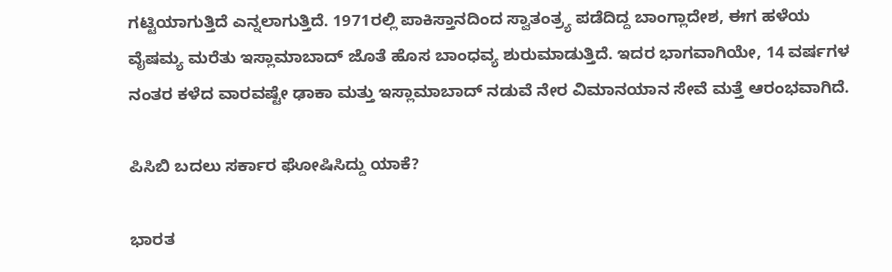ಗಟ್ಟಿಯಾಗುತ್ತಿದೆ ಎನ್ನಲಾಗುತ್ತಿದೆ. 1971ರಲ್ಲಿ ಪಾಕಿಸ್ತಾನದಿಂದ ಸ್ವಾತಂತ್ರ್ಯ ಪಡೆದಿದ್ದ ಬಾಂಗ್ಲಾದೇಶ, ಈಗ ಹಳೆಯ ವೈಷಮ್ಯ ಮರೆತು ಇಸ್ಲಾಮಾಬಾದ್ ಜೊತೆ ಹೊಸ ಬಾಂಧವ್ಯ ಶುರುಮಾಡುತ್ತಿದೆ. ಇದರ ಭಾಗವಾಗಿಯೇ, 14 ವರ್ಷಗಳ ನಂತರ ಕಳೆದ ವಾರವಷ್ಟೇ ಢಾಕಾ ಮತ್ತು ಇಸ್ಲಾಮಾಬಾದ್ ನಡುವೆ ನೇರ ವಿಮಾನಯಾನ ಸೇವೆ ಮತ್ತೆ ಆರಂಭವಾಗಿದೆ.

ಪಿಸಿಬಿ ಬದಲು ಸರ್ಕಾರ ಘೋಷಿಸಿದ್ದು ಯಾಕೆ?

ಭಾರತ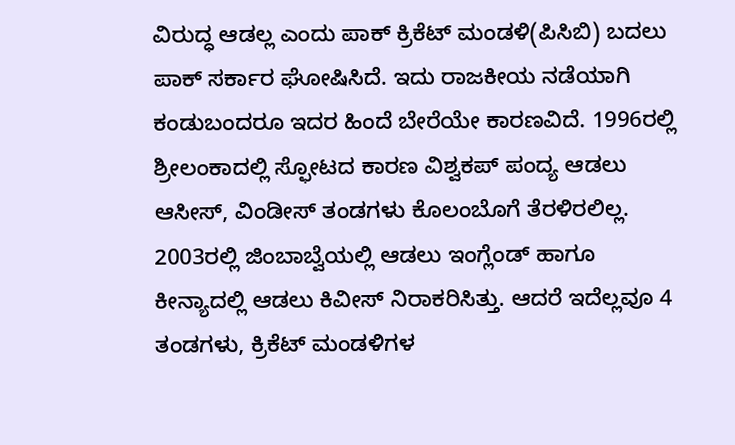ವಿರುದ್ಧ ಆಡಲ್ಲ ಎಂದು ಪಾಕ್‌ ಕ್ರಿಕೆಟ್‌ ಮಂಡಳಿ(ಪಿಸಿಬಿ) ಬದಲು ಪಾಕ್‌ ಸರ್ಕಾರ ಘೋಷಿಸಿದೆ. ಇದು ರಾಜಕೀಯ ನಡೆಯಾಗಿ ಕಂಡುಬಂದರೂ ಇದರ ಹಿಂದೆ ಬೇರೆಯೇ ಕಾರಣವಿದೆ. 1996ರಲ್ಲಿ ಶ್ರೀಲಂಕಾದಲ್ಲಿ ಸ್ಫೋಟದ ಕಾರಣ ವಿಶ್ವಕಪ್‌ ಪಂದ್ಯ ಆಡಲು ಆಸೀಸ್‌, ವಿಂಡೀಸ್‌ ತಂಡಗಳು ಕೊಲಂಬೊಗೆ ತೆರಳಿರಲಿಲ್ಲ. 2003ರಲ್ಲಿ ಜಿಂಬಾಬ್ವೆಯಲ್ಲಿ ಆಡಲು ಇಂಗ್ಲೆಂಡ್‌ ಹಾಗೂ ಕೀನ್ಯಾದಲ್ಲಿ ಆಡಲು ಕಿವೀಸ್‌ ನಿರಾಕರಿಸಿತ್ತು. ಆದರೆ ಇದೆಲ್ಲವೂ 4 ತಂಡಗಳು, ಕ್ರಿಕೆಟ್‌ ಮಂಡಳಿಗಳ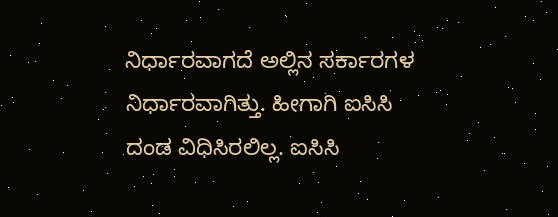ನಿರ್ಧಾರವಾಗದೆ ಅಲ್ಲಿನ ಸರ್ಕಾರಗಳ ನಿರ್ಧಾರವಾಗಿತ್ತು. ಹೀಗಾಗಿ ಐಸಿಸಿ ದಂಡ ವಿಧಿಸಿರಲಿಲ್ಲ. ಐಸಿಸಿ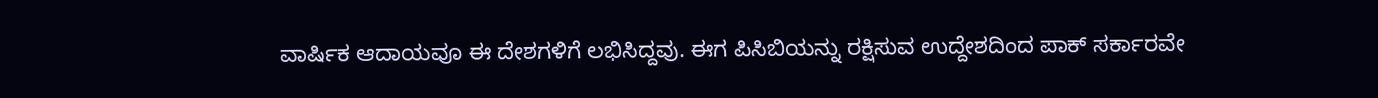ವಾರ್ಷಿಕ ಆದಾಯವೂ ಈ ದೇಶಗಳಿಗೆ ಲಭಿಸಿದ್ದವು. ಈಗ ಪಿಸಿಬಿಯನ್ನು ರಕ್ಷಿಸುವ ಉದ್ದೇಶದಿಂದ ಪಾಕ್‌ ಸರ್ಕಾರವೇ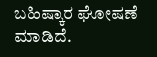ಬಹಿಷ್ಕಾರ ಘೋಷಣೆ ಮಾಡಿದೆ.